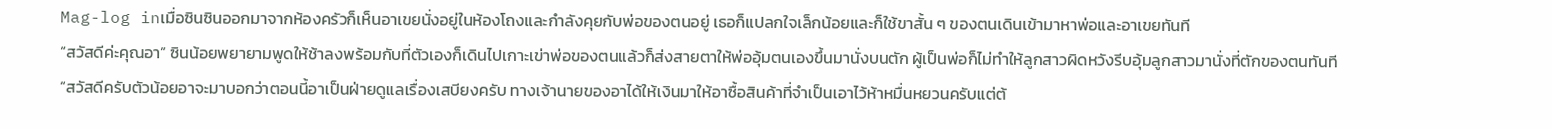Mag-log inเมื่อซินซินออกมาจากห้องครัวก็เห็นอาเขยนั่งอยู่ในห้องโถงและกำลังคุยกับพ่อของตนอยู่ เธอก็แปลกใจเล็กน้อยและก็ใช้ขาสั้น ๆ ของตนเดินเข้ามาหาพ่อและอาเขยทันที
“สวัสดีค่ะคุณอา” ซินน้อยพยายามพูดให้ช้าลงพร้อมกับที่ตัวเองก็เดินไปเกาะเข่าพ่อของตนแล้วก็ส่งสายตาให้พ่ออุ้มตนเองขึ้นมานั่งบนตัก ผู้เป็นพ่อก็ไม่ทำให้ลูกสาวผิดหวังรีบอุ้มลูกสาวมานั่งที่ตักของตนทันที
“สวัสดีครับตัวน้อยอาจะมาบอกว่าตอนนี้อาเป็นฝ่ายดูแลเรื่องเสบียงครับ ทางเจ้านายของอาได้ให้เงินมาให้อาซื้อสินค้าที่จำเป็นเอาไว้ห้าหมื่นหยวนครับแต่ต้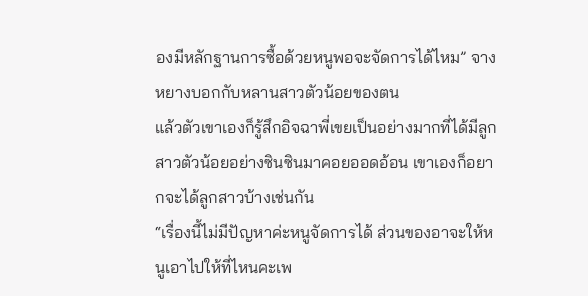องมีหลักฐานการซื้อด้วยหนูพอจะจัดการได้ไหม” จางหยางบอกกับหลานสาวตัวน้อยของตน
แล้วตัวเขาเองก็รู้สึกอิจฉาพี่เขยเป็นอย่างมากที่ได้มีลูกสาวตัวน้อยอย่างซินซินมาคอยออดอ้อน เขาเองก็อยากจะได้ลูกสาวบ้างเช่นกัน
“เรื่องนี้ไม่มีปัญหาค่ะหนูจัดการได้ ส่วนของอาจะให้หนูเอาไปให้ที่ไหนคะเพ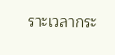ราะเวลากระ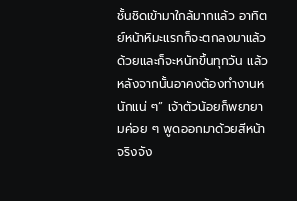ชั้นชิดเข้ามาใกล้มากแล้ว อาทิตย์หน้าหิมะแรกก็จะตกลงมาแล้วด้วยและก็จะหนักขึ้นทุกวัน แล้วหลังจากนั้นอาคงต้องทำงานหนักแน่ ๆ” เจ้าตัวน้อยก็พยายามค่อย ๆ พูดออกมาด้วยสีหน้าจริงจัง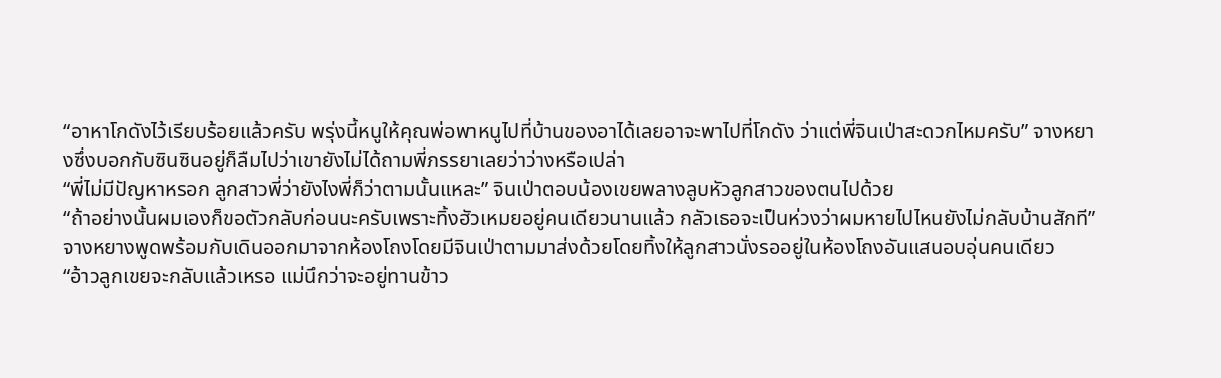“อาหาโกดังไว้เรียบร้อยแล้วครับ พรุ่งนี้หนูให้คุณพ่อพาหนูไปที่บ้านของอาได้เลยอาจะพาไปที่โกดัง ว่าแต่พี่จินเป่าสะดวกไหมครับ” จางหยางซึ่งบอกกับซินซินอยู่ก็ลืมไปว่าเขายังไม่ได้ถามพี่ภรรยาเลยว่าว่างหรือเปล่า
“พี่ไม่มีปัญหาหรอก ลูกสาวพี่ว่ายังไงพี่ก็ว่าตามนั้นแหละ” จินเป่าตอบน้องเขยพลางลูบหัวลูกสาวของตนไปด้วย
“ถ้าอย่างนั้นผมเองก็ขอตัวกลับก่อนนะครับเพราะทิ้งฮัวเหมยอยู่คนเดียวนานแล้ว กลัวเธอจะเป็นห่วงว่าผมหายไปไหนยังไม่กลับบ้านสักที” จางหยางพูดพร้อมกับเดินออกมาจากห้องโถงโดยมีจินเป่าตามมาส่งด้วยโดยทิ้งให้ลูกสาวนั่งรออยู่ในห้องโถงอันแสนอบอุ่นคนเดียว
“อ้าวลูกเขยจะกลับแล้วเหรอ แม่นึกว่าจะอยู่ทานข้าว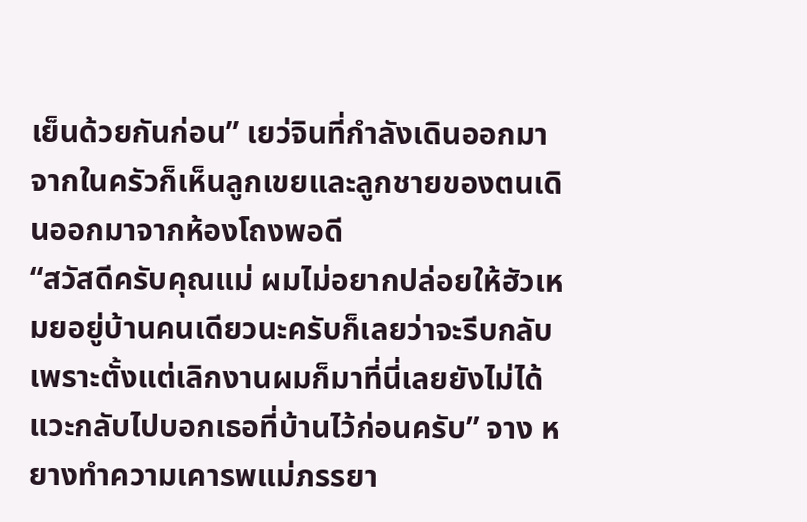เย็นด้วยกันก่อน” เยว่จินที่กำลังเดินออกมาจากในครัวก็เห็นลูกเขยและลูกชายของตนเดินออกมาจากห้องโถงพอดี
“สวัสดีครับคุณแม่ ผมไม่อยากปล่อยให้ฮัวเหมยอยู่บ้านคนเดียวนะครับก็เลยว่าจะรีบกลับ เพราะตั้งแต่เลิกงานผมก็มาที่นี่เลยยังไม่ได้แวะกลับไปบอกเธอที่บ้านไว้ก่อนครับ” จาง หยางทำความเคารพแม่ภรรยา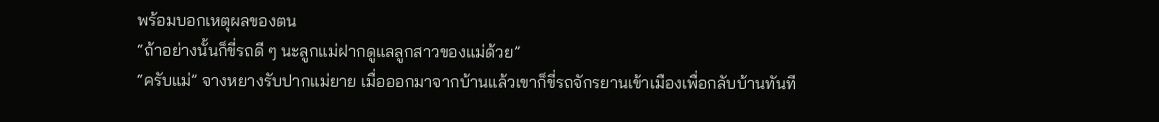พร้อมบอกเหตุผลของตน
“ถ้าอย่างนั้นก็ขี่รถดี ๆ นะลูกแม่ฝากดูแลลูกสาวของแม่ด้วย”
“ครับแม่” จางหยางรับปากแม่ยาย เมื่อออกมาจากบ้านแล้วเขาก็ขี่รถจักรยานเข้าเมืองเพื่อกลับบ้านทันที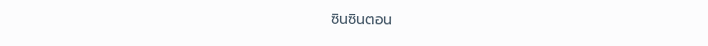ซินซินตอน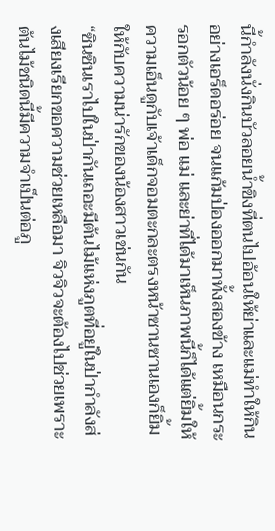นี้กำลังนั่งกินบัวลอยน้ำขิงที่ตนไปอ้อนให้ย่าและแม่ทำให้กินอย่างเอร็ดอร่อย จนแก้มป่องออกมาทั้งสองข้าง เหมือนกระรอกตัวน้อย ๆ พ่อ แม่ และย่าที่ได้มาเห็นภาพนี้ก็ได้แต่ยิ้มให้ความเอ็นดูกับเจ้าเด็กจอมตะกละตรงหน้าซานซานเองก็ยิ้มให้กับความน่ารักของน้องสาวเช่นกัน
“ซินซินเราไปในป่ากันเถอะมีต้นไม้แห่งภูตที่อยู่ในป่ากำลังส่งเสียงเรียกขอความช่วยเหลือมา จิวจิวจะต้องไปช่วยเพราะต้นไม้ชนิดนี้มีความจำเป็นต่อภู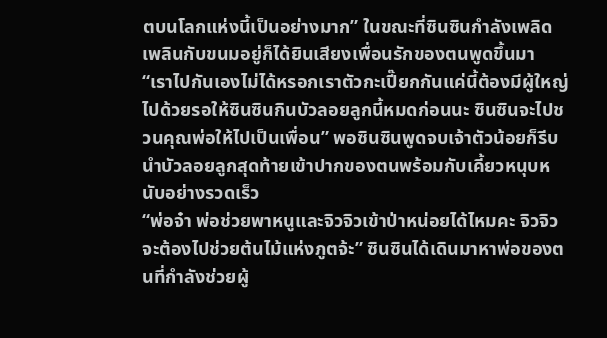ตบนโลกแห่งนี้เป็นอย่างมาก” ในขณะที่ซินซินกำลังเพลิดเพลินกับขนมอยู่ก็ได้ยินเสียงเพื่อนรักของตนพูดขึ้นมา
“เราไปกันเองไม่ได้หรอกเราตัวกะเปี๊ยกกันแค่นี้ต้องมีผู้ใหญ่ไปด้วยรอให้ซินซินกินบัวลอยลูกนี้หมดก่อนนะ ซินซินจะไปชวนคุณพ่อให้ไปเป็นเพื่อน” พอซินซินพูดจบเจ้าตัวน้อยก็รีบนำบัวลอยลูกสุดท้ายเข้าปากของตนพร้อมกับเคี้ยวหนุบหนับอย่างรวดเร็ว
“พ่อจ๋า พ่อช่วยพาหนูและจิวจิวเข้าป่าหน่อยได้ไหมคะ จิวจิวจะต้องไปช่วยต้นไม้แห่งภูตจ้ะ” ซินซินได้เดินมาหาพ่อของตนที่กำลังช่วยผู้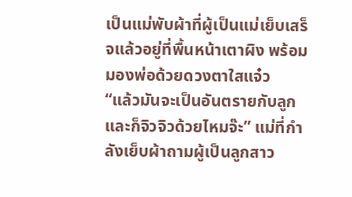เป็นแม่พับผ้าที่ผู้เป็นแม่เย็บเสร็จแล้วอยู่ที่พื้นหน้าเตาผิง พร้อมมองพ่อด้วยดวงตาใสแจ๋ว
“แล้วมันจะเป็นอันตรายกับลูกและก็จิวจิวด้วยไหมจ๊ะ” แม่ที่กำลังเย็บผ้าถามผู้เป็นลูกสาว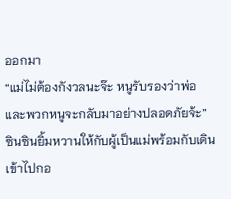ออกมา
“แม่ไม่ต้องกังวลนะจ๊ะ หนูรับรองว่าพ่อและพวกหนูจะกลับมาอย่างปลอดภัยจ้ะ” ซินซินยิ้มหวานให้กับผู้เป็นแม่พร้อมกับเดินเข้าไปกอ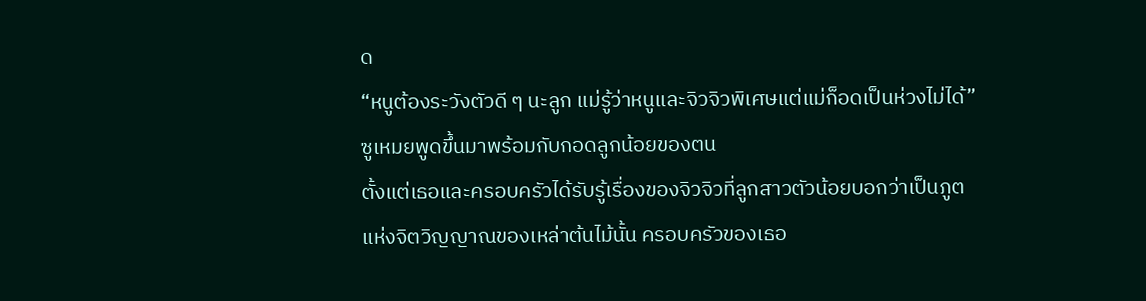ด
“หนูต้องระวังตัวดี ๆ นะลูก แม่รู้ว่าหนูและจิวจิวพิเศษแต่แม่ก็อดเป็นห่วงไม่ได้” ซูเหมยพูดขึ้นมาพร้อมกับกอดลูกน้อยของตน
ตั้งแต่เธอและครอบครัวได้รับรู้เรื่องของจิวจิวที่ลูกสาวตัวน้อยบอกว่าเป็นภูตแห่งจิตวิญญาณของเหล่าต้นไม้นั้น ครอบครัวของเธอ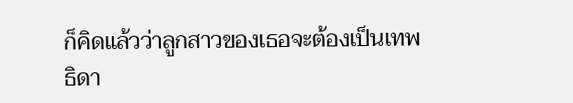ก็คิดแล้วว่าลูกสาวของเธอจะต้องเป็นเทพธิดา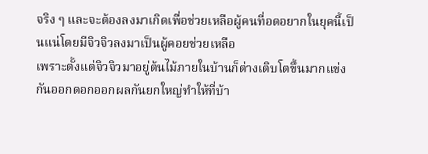จริง ๆ และจะต้องลงมาเกิดเพื่อช่วยเหลือผู้คนที่อดอยากในยุคนี้เป็นแน่โดยมีจิวจิวลงมาเป็นผู้คอยช่วยเหลือ
เพราะตั้งแต่จิวจิวมาอยู่ต้นไม้ภายในบ้านก็ต่างเติบโตขึ้นมากแข่งกันออกดอกออกผลกันยกใหญ่ทำให้ที่บ้า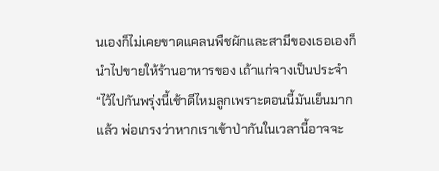นเองก็ไม่เคยขาดแคลนพืชผักและสามีของเธอเองก็นำไปขายให้ร้านอาหารของ เถ้าแก่จางเป็นประจำ
“ไว้ไปกันพรุ่งนี้เช้าดีไหมลูกเพราะตอนนี้มันเย็นมากแล้ว พ่อเกรงว่าหากเราเข้าป่ากันในเวลานี้อาจจะ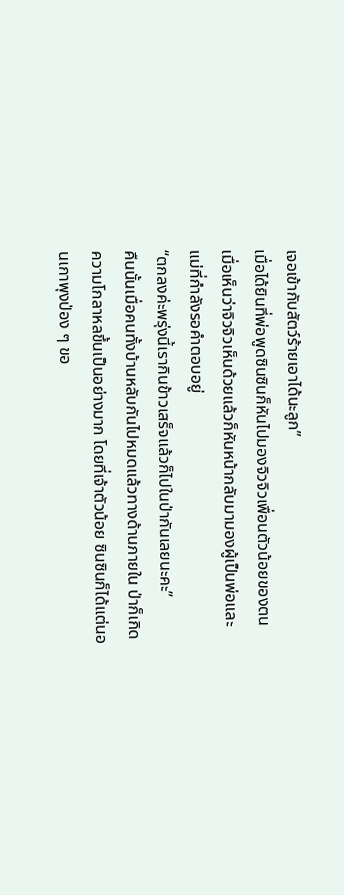เจอเข้ากับสัตว์ร้ายเอาได้นะลูก”
เมื่อได้ยินที่พ่อพูดซินซินก็หันไปมองจิวจิวเพื่อนตัวน้อยของตน เมื่อเห็นว่าจิวจิวเห็นด้วยแล้วก็หันหน้ากลับมามองผู้เป็นพ่อและแม่ที่กำลังรอคำตอบอยู่
“ตกลงค่ะพรุ่งนี้เรากินข้าวเสร็จแล้วก็ไปในป่ากันเลยนะคะ”
คืนนั้นเมื่อคนทั้งบ้านหลับกันไปหมดแล้วทางด้านภายใน ป่าก็เกิดความโกลาหลขึ้นเป็นอย่างมาก โดยที่เจ้าตัวน้อย ซินซินก็ได้แต่นอนเกาพุงป่อง ๆ ขอ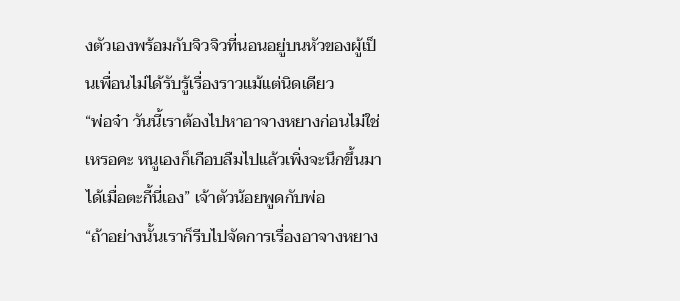งตัวเองพร้อมกับจิวจิวที่นอนอยู่บนหัวของผู้เป็นเพื่อนไม่ได้รับรู้เรื่องราวแม้แต่นิดเดียว
“พ่อจ๋า วันนี้เราต้องไปหาอาจางหยางก่อนไม่ใช่เหรอคะ หนูเองก็เกือบลืมไปแล้วเพิ่งจะนึกขึ้นมาได้เมื่อตะกี้นี่เอง” เจ้าตัวน้อยพูดกับพ่อ
“ถ้าอย่างนั้นเราก็รีบไปจัดการเรื่องอาจางหยาง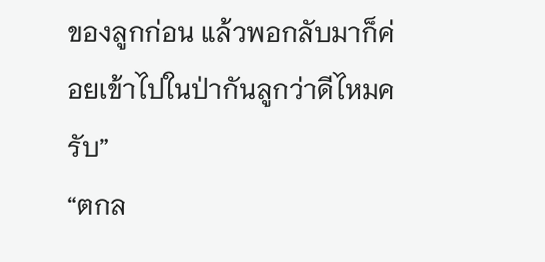ของลูกก่อน แล้วพอกลับมาก็ค่อยเข้าไปในป่ากันลูกว่าดีไหมครับ”
“ตกล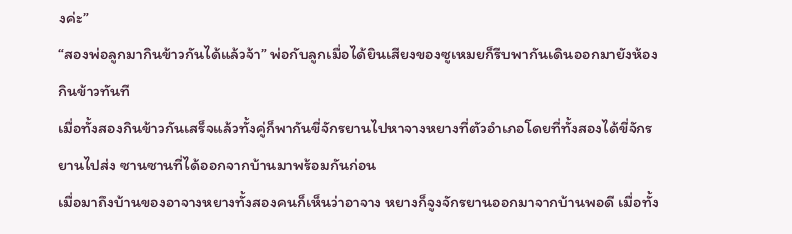งค่ะ”
“สองพ่อลูกมากินข้าวกันได้แล้วจ้า” พ่อกับลูกเมื่อได้ยินเสียงของซูเหมยก็รีบพากันเดินออกมายังห้องกินข้าวทันที
เมื่อทั้งสองกินข้าวกันเสร็จแล้วทั้งคู่ก็พากันขี่จักรยานไปหาจางหยางที่ตัวอำเภอโดยที่ทั้งสองได้ขี่จักรยานไปส่ง ซานซานที่ได้ออกจากบ้านมาพร้อมกันก่อน
เมื่อมาถึงบ้านของอาจางหยางทั้งสองคนก็เห็นว่าอาจาง หยางก็จูงจักรยานออกมาจากบ้านพอดี เมื่อทั้ง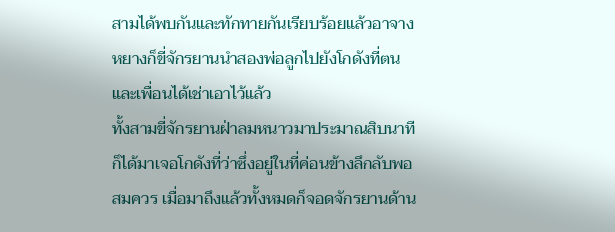สามได้พบกันและทักทายกันเรียบร้อยแล้วอาจางหยางก็ขี่จักรยานนำสองพ่อลูกไปยังโกดังที่ตนและเพื่อนได้เช่าเอาไว้แล้ว
ทั้งสามขี่จักรยานฝ่าลมหนาวมาประมาณสิบนาทีก็ได้มาเจอโกดังที่ว่าซึ่งอยู่ในที่ค่อนข้างลึกลับพอสมควร เมื่อมาถึงแล้วทั้งหมดก็จอดจักรยานด้าน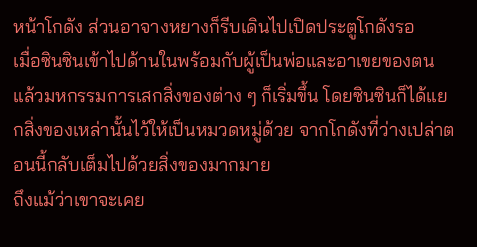หน้าโกดัง ส่วนอาจางหยางก็รีบเดินไปเปิดประตูโกดังรอ
เมื่อซินซินเข้าไปด้านในพร้อมกับผู้เป็นพ่อและอาเขยของตนแล้วมหกรรมการเสกสิ่งของต่าง ๆ ก็เริ่มขึ้น โดยซินซินก็ได้แยกสิ่งของเหล่านั้นไว้ให้เป็นหมวดหมู่ด้วย จากโกดังที่ว่างเปล่าตอนนี้กลับเต็มไปด้วยสิ่งของมากมาย
ถึงแม้ว่าเขาจะเคย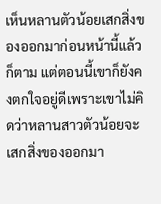เห็นหลานตัวน้อยเสกสิ่งของออกมาก่อนหน้านี้แล้วก็ตาม แต่ตอนนี้เขาก็ยังคงตกใจอยู่ดีเพราะเขาไม่คิดว่าหลานสาวตัวน้อยจะเสกสิ่งของออกมา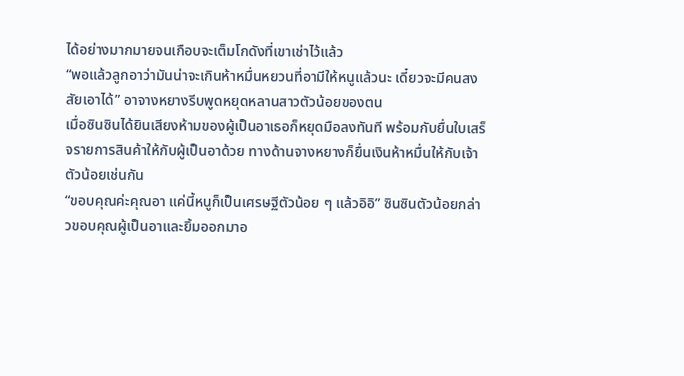ได้อย่างมากมายจนเกือบจะเต็มโกดังที่เขาเช่าไว้แล้ว
“พอแล้วลูกอาว่ามันน่าจะเกินห้าหมื่นหยวนที่อามีให้หนูแล้วนะ เดี๋ยวจะมีคนสงสัยเอาได้” อาจางหยางรีบพูดหยุดหลานสาวตัวน้อยของตน
เมื่อซินซินได้ยินเสียงห้ามของผู้เป็นอาเธอก็หยุดมือลงทันที พร้อมกับยื่นใบเสร็จรายการสินค้าให้กับผู้เป็นอาด้วย ทางด้านจางหยางก็ยื่นเงินห้าหมื่นให้กับเจ้าตัวน้อยเช่นกัน
“ขอบคุณค่ะคุณอา แค่นี้หนูก็เป็นเศรษฐีตัวน้อย ๆ แล้วอิอิ” ซินซินตัวน้อยกล่าวขอบคุณผู้เป็นอาและยิ้มออกมาอ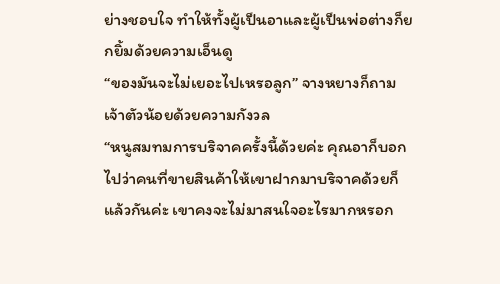ย่างชอบใจ ทำให้ทั้งผู้เป็นอาและผู้เป็นพ่อต่างก็ยกยิ้มด้วยความเอ็นดู
“ของมันจะไม่เยอะไปเหรอลูก” จางหยางก็ถามเจ้าตัวน้อยด้วยความกังวล
“หนูสมทมการบริจาคครั้งนี้ด้วยค่ะ คุณอาก็บอกไปว่าคนที่ขายสินค้าให้เขาฝากมาบริจาคด้วยก็แล้วกันค่ะ เขาคงจะไม่มาสนใจอะไรมากหรอก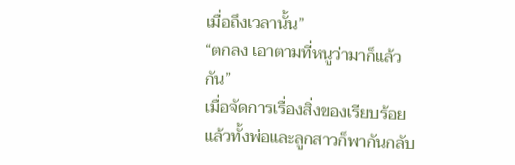เมื่อถึงเวลานั้น”
“ตกลง เอาตามที่หนูว่ามาก็แล้วกัน”
เมื่อจัดการเรื่องสิ่งของเรียบร้อยแล้วทั้งพ่อและลูกสาวก็พากันกลับ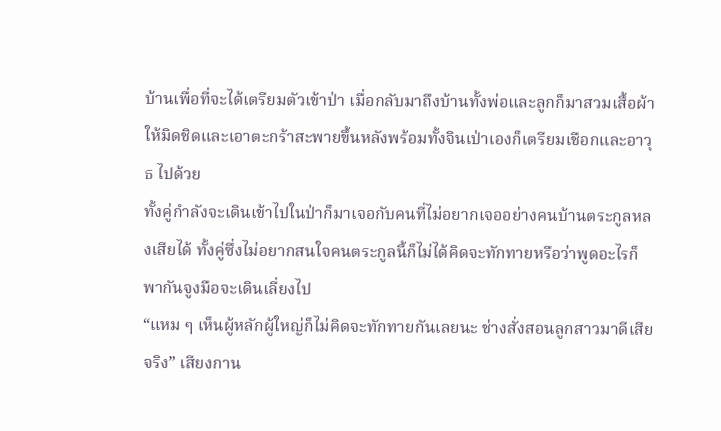บ้านเพื่อที่จะได้เตรียมตัวเข้าป่า เมื่อกลับมาถึงบ้านทั้งพ่อและลูกก็มาสวมเสื้อผ้าให้มิดชิดและเอาตะกร้าสะพายขึ้นหลังพร้อมทั้งจินเป่าเองก็เตรียมเชือกและอาวุธ ไปด้วย
ทั้งคู่กำลังจะเดินเข้าไปในป่าก็มาเจอกับคนที่ไม่อยากเจออย่างคนบ้านตระกูลหลงเสียได้ ทั้งคู่ซึ่งไม่อยากสนใจคนตระกูลนี้ก็ไม่ได้คิดจะทักทายหรือว่าพูดอะไรก็พากันจูงมือจะเดินเลี่ยงไป
“แหม ๆ เห็นผู้หลักผู้ใหญ่ก็ไม่คิดจะทักทายกันเลยนะ ช่างสั่งสอนลูกสาวมาดีเสียจริง” เสียงกาน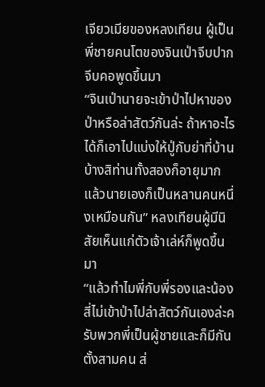เจียวเมียของหลงเทียน ผู้เป็นพี่ชายคนโตของจินเป่าจีบปากจีบคอพูดขึ้นมา
“จินเป่านายจะเข้าป่าไปหาของป่าหรือล่าสัตว์กันล่ะ ถ้าหาอะไรได้ก็เอาไปแบ่งให้ปู่กับย่าที่บ้านบ้างสิท่านทั้งสองก็อายุมากแล้วนายเองก็เป็นหลานคนหนึ่งเหมือนกัน” หลงเทียนผู้มีนิสัยเห็นแก่ตัวเจ้าเล่ห์ก็พูดขึ้นมา
“แล้วทำไมพี่กับพี่รองและน้องสี่ไม่เข้าป่าไปล่าสัตว์กันเองล่ะครับพวกพี่เป็นผู้ชายและก็มีกันตั้งสามคน ส่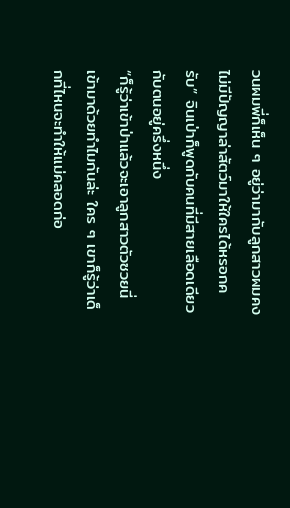วนผมพี่ก็เห็น ๆ อยู่ว่ามากับลูกสาวผมคงไม่มีปัญญาล่าสัตว์มาให้ใครได้หรอกครับ” จินเป่าก็พูดกับคนที่มีสายเลือดเดียวกับตนอยู่ครึ่งหนึ่ง
“ก็รู้ว่าเข้าป่าแล้วจะเอาลูกสาวตัวซวยนี่เข้ามาด้วยทำไมกันล่ะ ใคร ๆ เขาก็รู้ว่าเด็กที่ไหนจะทำให้แม่คลอดก่อ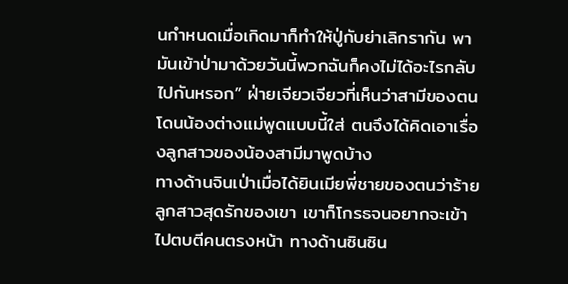นกำหนดเมื่อเกิดมาก็ทำให้ปู่กับย่าเลิกรากัน พามันเข้าป่ามาด้วยวันนี้พวกฉันก็คงไม่ได้อะไรกลับไปกันหรอก” ฝ่ายเจียวเจียวที่เห็นว่าสามีของตนโดนน้องต่างแม่พูดแบบนี้ใส่ ตนจึงได้คิดเอาเรื่องลูกสาวของน้องสามีมาพูดบ้าง
ทางด้านจินเป่าเมื่อได้ยินเมียพี่ชายของตนว่าร้ายลูกสาวสุดรักของเขา เขาก็โกรธจนอยากจะเข้าไปตบตีคนตรงหน้า ทางด้านซินซิน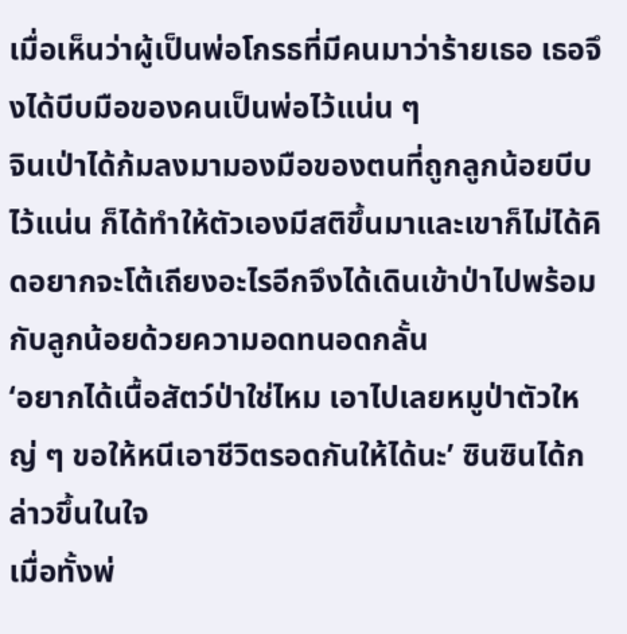เมื่อเห็นว่าผู้เป็นพ่อโกรธที่มีคนมาว่าร้ายเธอ เธอจึงได้บีบมือของคนเป็นพ่อไว้แน่น ๆ
จินเป่าได้ก้มลงมามองมือของตนที่ถูกลูกน้อยบีบไว้แน่น ก็ได้ทำให้ตัวเองมีสติขึ้นมาและเขาก็ไม่ได้คิดอยากจะโต้เถียงอะไรอีกจึงได้เดินเข้าป่าไปพร้อมกับลูกน้อยด้วยความอดทนอดกลั้น
‘อยากได้เนื้อสัตว์ป่าใช่ไหม เอาไปเลยหมูป่าตัวใหญ่ ๆ ขอให้หนีเอาชีวิตรอดกันให้ได้นะ’ ซินซินได้กล่าวขึ้นในใจ
เมื่อทั้งพ่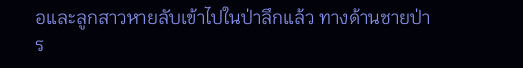อและลูกสาวหายลับเข้าไปในป่าลึกแล้ว ทางด้านชายป่าร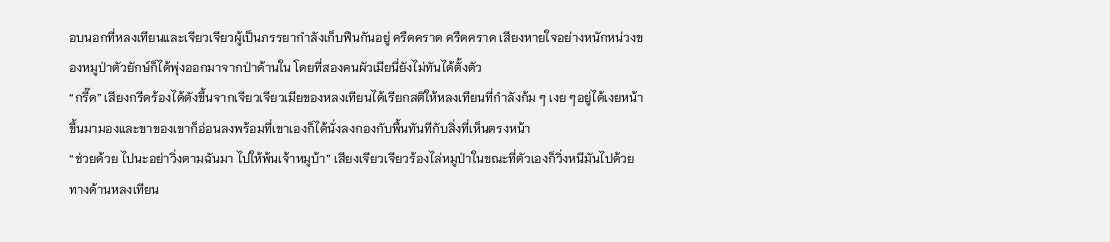อบนอกที่หลงเทียนและเจียวเจียวผู้เป็นภรรยากำลังเก็บฟืนกันอยู่ ครืดคราด ครืดคราด เสียงหายใจอย่างหนักหน่วงของหมูป่าตัวยักษ์ก็ได้พุ่งออกมาจากป่าด้านใน โดยที่สองคนผัวเมียนี่ยังไม่ทันได้ตั้งตัว
“กรี๊ด” เสียงกรีดร้องได้ดังขึ้นจากเจียวเจียวเมียของหลงเทียนได้เรียกสติให้หลงเทียนที่กำลังก้ม ๆ เงย ๆอยู่ได้เงยหน้าขึ้นมามองและขาของเขาก็อ่อนลงพร้อมที่เขาเองก็ได้นั่งลงกองกับพื้นทันทีกับสิ่งที่เห็นตรงหน้า
“ช่วยด้วย ไปนะอย่าวิ่งตามฉันมา ไปให้พ้นเจ้าหมูบ้า” เสียงเจียวเจียวร้องไล่หมูป่าในขณะที่ตัวเองก็วิ่งหนีมันไปด้วย ทางด้านหลงเทียน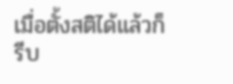เมื่อตั้งสติได้แล้วก็รีบ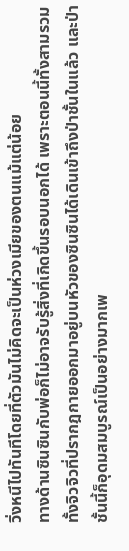วิ่งหนีไปทันทีโดยที่ตัวมันไม่คิดจะเป็นห่วงเมียของตนแม้แต่น้อย
ทางด้านซินซินกับพ่อก็ไม่อาจรับรู้สิ่งที่เกิดขึ้นรอบนอกได้ เพราะตอนนี้ทั้งสามรวมทั้งจิวจิวที่ปรากฎกายออกมาอยู่บนหัวของซินซินได้เดินเข้าถึงป่าชั้นในแล้ว และป่าชั้นนี้ก็อุดมสมบูรณ์เป็นอย่างมากเพ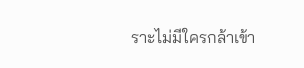ราะไม่มีใครกล้าเข้า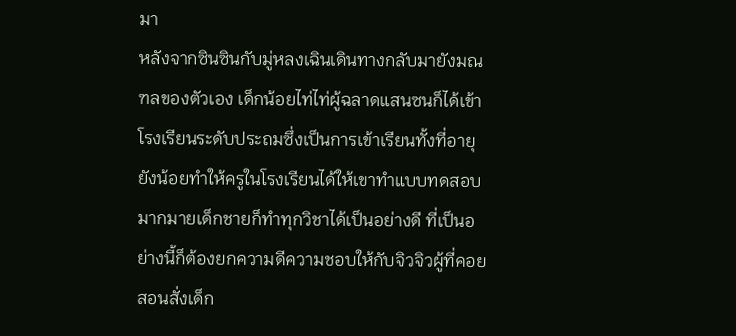มา
หลังจากซินซินกับมู่หลงเฉินเดินทางกลับมายังมณฑลของตัวเอง เด็กน้อยไท่ไท่ผู้ฉลาดแสนซนก็ได้เข้าโรงเรียนระดับประถมซึ่งเป็นการเข้าเรียนทั้งที่อายุยังน้อยทำให้ครูในโรงเรียนได้ให้เขาทำแบบทดสอบมากมายเด็กชายก็ทำทุกวิชาได้เป็นอย่างดี ที่เป็นอย่างนี้ก็ต้องยกความดีความชอบให้กับจิวจิวผู้ที่คอยสอนสั่งเด็ก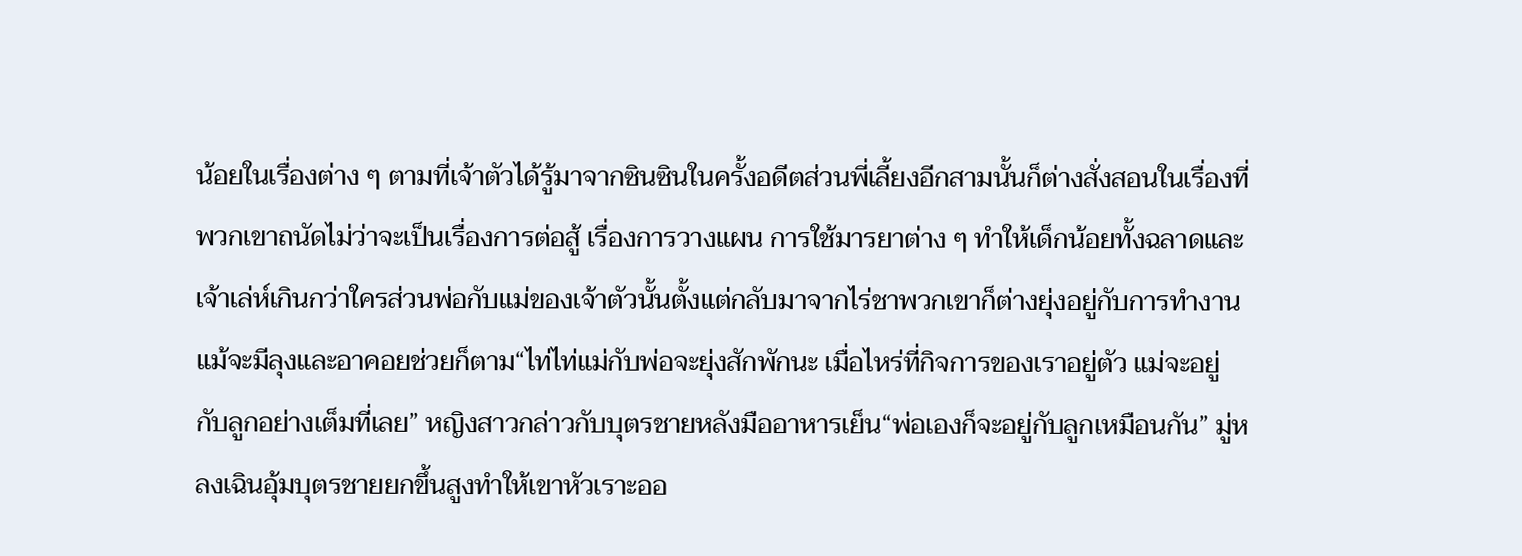น้อยในเรื่องต่าง ๆ ตามที่เจ้าตัวได้รู้มาจากซินซินในครั้งอดีตส่วนพี่เลี้ยงอีกสามนั้นก็ต่างสั่งสอนในเรื่องที่พวกเขาถนัดไม่ว่าจะเป็นเรื่องการต่อสู้ เรื่องการวางแผน การใช้มารยาต่าง ๆ ทำให้เด็กน้อยทั้งฉลาดและเจ้าเล่ห์เกินกว่าใครส่วนพ่อกับแม่ของเจ้าตัวนั้นตั้งแต่กลับมาจากไร่ชาพวกเขาก็ต่างยุ่งอยู่กับการทำงานแม้จะมีลุงและอาคอยช่วยก็ตาม“ไท่ไท่แม่กับพ่อจะยุ่งสักพักนะ เมื่อไหร่ที่กิจการของเราอยู่ตัว แม่จะอยู่กับลูกอย่างเต็มที่เลย” หญิงสาวกล่าวกับบุตรชายหลังมืออาหารเย็น“พ่อเองก็จะอยู่กับลูกเหมือนกัน” มู่หลงเฉินอุ้มบุตรชายยกขึ้นสูงทำให้เขาหัวเราะออ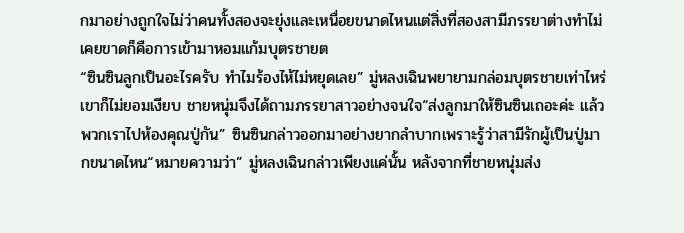กมาอย่างถูกใจไม่ว่าคนทั้งสองจะยุ่งและเหนื่อยขนาดไหนแต่สิ่งที่สองสามีภรรยาต่างทำไม่เคยขาดก็คือการเข้ามาหอมแก้มบุตรชายต
“ซินซินลูกเป็นอะไรครับ ทำไมร้องไห้ไม่หยุดเลย” มู่หลงเฉินพยายามกล่อมบุตรชายเท่าไหร่ เขาก็ไม่ยอมเงียบ ชายหนุ่มจึงได้ถามภรรยาสาวอย่างจนใจ“ส่งลูกมาให้ซินซินเถอะค่ะ แล้วพวกเราไปห้องคุณปู่กัน” ซินซินกล่าวออกมาอย่างยากลำบากเพราะรู้ว่าสามีรักผู้เป็นปู่มากขนาดไหน“หมายความว่า” มู่หลงเฉินกล่าวเพียงแค่นั้น หลังจากที่ชายหนุ่มส่ง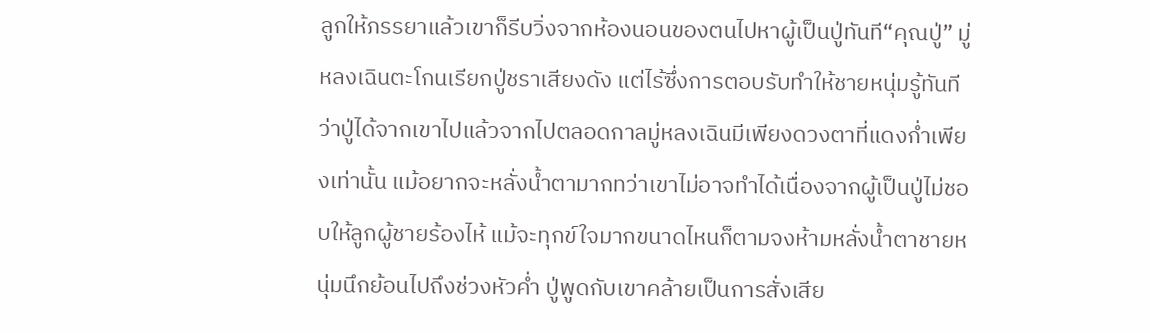ลูกให้ภรรยาแล้วเขาก็รีบวิ่งจากห้องนอนของตนไปหาผู้เป็นปู่ทันที“คุณปู่” มู่หลงเฉินตะโกนเรียกปู่ชราเสียงดัง แต่ไร้ซึ่งการตอบรับทำให้ชายหนุ่มรู้ทันทีว่าปู่ได้จากเขาไปแล้วจากไปตลอดกาลมู่หลงเฉินมีเพียงดวงตาที่แดงก่ำเพียงเท่านั้น แม้อยากจะหลั่งน้ำตามากทว่าเขาไม่อาจทำได้เนื่องจากผู้เป็นปู่ไม่ชอบให้ลูกผู้ชายร้องไห้ แม้จะทุกข์ใจมากขนาดไหนก็ตามจงห้ามหลั่งน้ำตาชายหนุ่มนึกย้อนไปถึงช่วงหัวค่ำ ปู่พูดกับเขาคล้ายเป็นการสั่งเสีย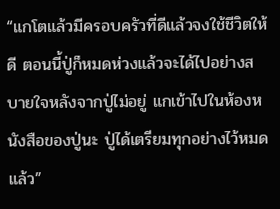“แกโตแล้วมีครอบครัวที่ดีแล้วจงใช้ชีวิตให้ดี ตอนนี้ปู่ก็หมดห่วงแล้วจะได้ไปอย่างสบายใจหลังจากปู่ไม่อยู่ แกเข้าไปในห้องหนังสือของปู่นะ ปู่ได้เตรียมทุกอย่างไว้หมดแล้ว”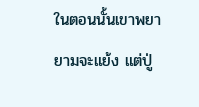ในตอนนั้นเขาพยายามจะแย้ง แต่ปู่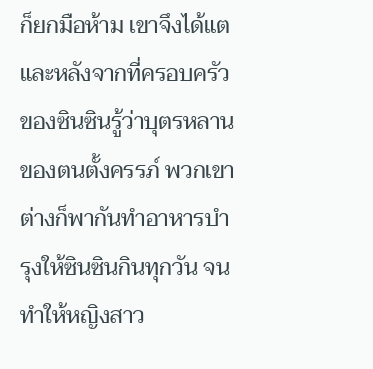ก็ยกมือห้าม เขาจึงได้แต
และหลังจากที่ครอบครัวของซินซินรู้ว่าบุตรหลานของตนตั้งครรภ์ พวกเขาต่างก็พากันทำอาหารบำรุงให้ซินซินกินทุกวัน จนทำให้หญิงสาว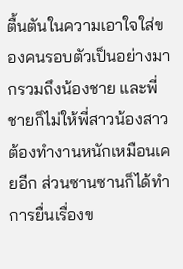ตื้นตันในความเอาใจใส่ของคนรอบตัวเป็นอย่างมากรวมถึงน้องชาย และพี่ชายก็ไม่ให้พี่สาวน้องสาวต้องทำงานหนักเหมือนเคยอีก ส่วนซานซานก็ได้ทำการยื่นเรื่องข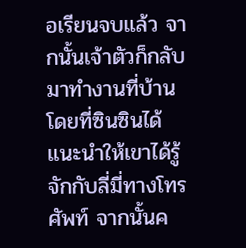อเรียนจบแล้ว จากนั้นเจ้าตัวก็กลับมาทำงานที่บ้านโดยที่ซินซินได้แนะนำให้เขาได้รู้จักกับลี่มี่ทางโทรศัพท์ จากนั้นค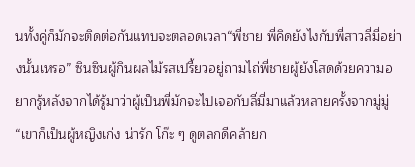นทั้งคู่ก็มักจะติดต่อกันแทบจะตลอดเวลา“พี่ชาย พี่คิดยังไงกับพี่สาวลี่มี่อย่างนั้นเหรอ” ซินซินผู้กินผลไม้รสเปรี้ยวอยู่ถามไถ่พี่ชายผู้ยังโสดด้วยความอยากรู้หลังจากได้รู้มาว่าผู้เป็นพี่มักจะไปเจอกับลี่มี่มาแล้วหลายครั้งจากมู่มู่“เขาก็เป็นผู้หญิงเก่ง น่ารัก โก๊ะ ๆ ดูตลกดีคล้ายก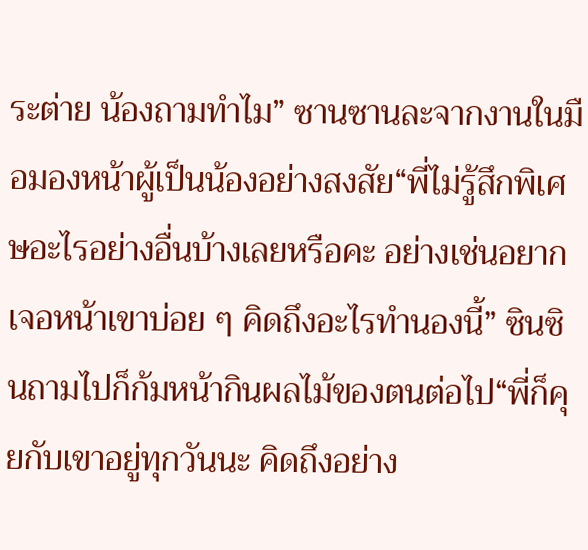ระต่าย น้องถามทำไม” ซานซานละจากงานในมือมองหน้าผู้เป็นน้องอย่างสงสัย“พี่ไม่รู้สึกพิเศษอะไรอย่างอื่นบ้างเลยหรือคะ อย่างเช่นอยากเจอหน้าเขาบ่อย ๆ คิดถึงอะไรทำนองนี้” ซินซินถามไปก็ก้มหน้ากินผลไม้ของตนต่อไป“พี่ก็คุยกับเขาอยู่ทุกวันนะ คิดถึงอย่าง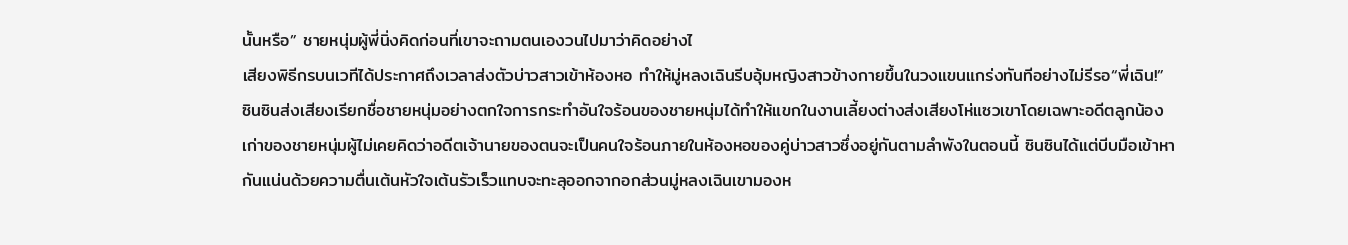นั้นหรือ” ชายหนุ่มผู้พี่นิ่งคิดก่อนที่เขาจะถามตนเองวนไปมาว่าคิดอย่างไ
เสียงพิธีกรบนเวทีได้ประกาศถึงเวลาส่งตัวบ่าวสาวเข้าห้องหอ ทำให้มู่หลงเฉินรีบอุ้มหญิงสาวข้างกายขึ้นในวงแขนแกร่งทันทีอย่างไม่รีรอ“พี่เฉิน!” ซินซินส่งเสียงเรียกชื่อชายหนุ่มอย่างตกใจการกระทำอันใจร้อนของชายหนุ่มได้ทำให้แขกในงานเลี้ยงต่างส่งเสียงโห่แซวเขาโดยเฉพาะอดีตลูกน้องเก่าของชายหนุ่มผู้ไม่เคยคิดว่าอดีตเจ้านายของตนจะเป็นคนใจร้อนภายในห้องหอของคู่บ่าวสาวซึ่งอยู่กันตามลำพังในตอนนี้ ซินซินได้แต่บีบมือเข้าหากันแน่นด้วยความตื่นเต้นหัวใจเต้นรัวเร็วแทบจะทะลุออกจากอกส่วนมู่หลงเฉินเขามองห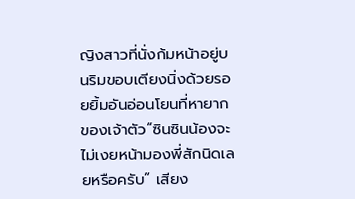ญิงสาวที่นั่งก้มหน้าอยู่บนริมขอบเตียงนิ่งด้วยรอยยิ้มอันอ่อนโยนที่หายากของเจ้าตัว“ซินซินน้องจะไม่เงยหน้ามองพี่สักนิดเลยหรือครับ” เสียง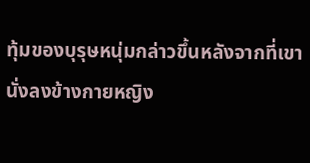ทุ้มของบุรุษหนุ่มกล่าวขึ้นหลังจากที่เขานั่งลงข้างกายหญิง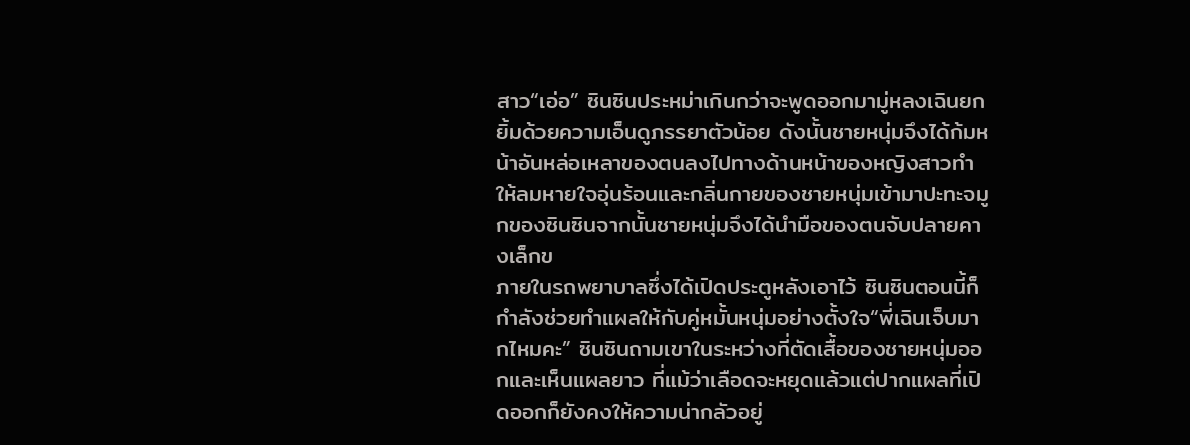สาว“เอ่อ” ซินซินประหม่าเกินกว่าจะพูดออกมามู่หลงเฉินยกยิ้มด้วยความเอ็นดูภรรยาตัวน้อย ดังนั้นชายหนุ่มจึงได้ก้มหน้าอันหล่อเหลาของตนลงไปทางด้านหน้าของหญิงสาวทำให้ลมหายใจอุ่นร้อนและกลิ่นกายของชายหนุ่มเข้ามาปะทะจมูกของซินซินจากนั้นชายหนุ่มจึงได้นำมือของตนจับปลายคางเล็กข
ภายในรถพยาบาลซึ่งได้เปิดประตูหลังเอาไว้ ซินซินตอนนี้ก็กำลังช่วยทำแผลให้กับคู่หมั้นหนุ่มอย่างตั้งใจ“พี่เฉินเจ็บมากไหมคะ” ซินซินถามเขาในระหว่างที่ตัดเสื้อของชายหนุ่มออกและเห็นแผลยาว ที่แม้ว่าเลือดจะหยุดแล้วแต่ปากแผลที่เปิดออกก็ยังคงให้ความน่ากลัวอยู่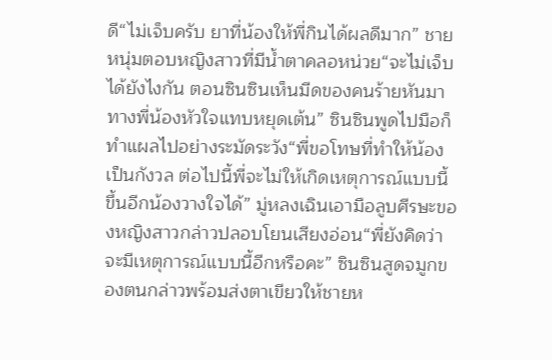ดี“ไม่เจ็บครับ ยาที่น้องให้พี่กินได้ผลดีมาก” ชายหนุ่มตอบหญิงสาวที่มีน้ำตาคลอหน่วย“จะไม่เจ็บได้ยังไงกัน ตอนซินซินเห็นมีดของคนร้ายหันมาทางพี่น้องหัวใจแทบหยุดเต้น” ซินซินพูดไปมือก็ทำแผลไปอย่างระมัดระวัง“พี่ขอโทษที่ทำให้น้องเป็นกังวล ต่อไปนี้พี่จะไม่ให้เกิดเหตุการณ์แบบนี้ขึ้นอีกน้องวางใจได้” มู่หลงเฉินเอามือลูบศีรษะของหญิงสาวกล่าวปลอบโยนเสียงอ่อน“พี่ยังคิดว่าจะมีเหตุการณ์แบบนี้อีกหรือคะ” ซินซินสูดจมูกของตนกล่าวพร้อมส่งตาเขียวให้ชายห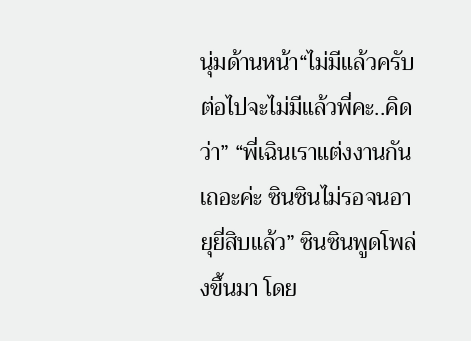นุ่มด้านหน้า“ไม่มีแล้วครับ ต่อไปจะไม่มีแล้วพี่คะ..คิดว่า” “พี่เฉินเราแต่งงานกันเถอะค่ะ ซินซินไม่รอจนอายุยี่สิบแล้ว” ซินซินพูดโพล่งขึ้นมา โดย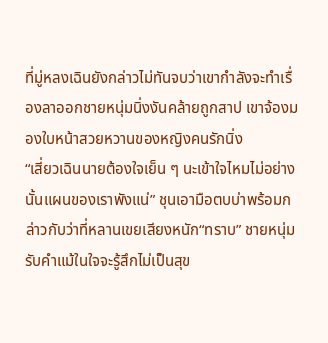ที่มู่หลงเฉินยังกล่าวไม่ทันจบว่าเขากำลังจะทำเรื่องลาออกชายหนุ่มนิ่งงันคล้ายถูกสาป เขาจ้องมองใบหน้าสวยหวานของหญิงคนรักนิ่ง
“เสี่ยวเฉินนายต้องใจเย็น ๆ นะเข้าใจไหมไม่อย่างนั้นแผนของเราพังแน่” ชุนเอามือตบบ่าพร้อมกล่าวกับว่าที่หลานเขยเสียงหนัก“ทราบ” ชายหนุ่มรับคำแม้ในใจจะรู้สึกไม่เป็นสุข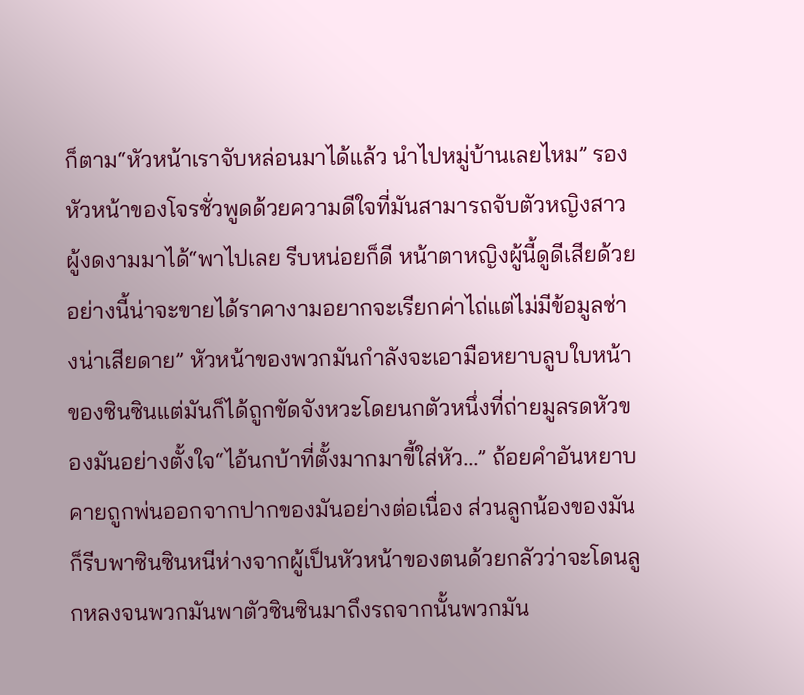ก็ตาม“หัวหน้าเราจับหล่อนมาได้แล้ว นำไปหมู่บ้านเลยไหม” รองหัวหน้าของโจรชั่วพูดด้วยความดีใจที่มันสามารถจับตัวหญิงสาวผู้งดงามมาได้“พาไปเลย รีบหน่อยก็ดี หน้าตาหญิงผู้นี้ดูดีเสียด้วย อย่างนี้น่าจะขายได้ราคางามอยากจะเรียกค่าไถ่แต่ไม่มีข้อมูลช่างน่าเสียดาย” หัวหน้าของพวกมันกำลังจะเอามือหยาบลูบใบหน้าของซินซินแต่มันก็ได้ถูกขัดจังหวะโดยนกตัวหนึ่งที่ถ่ายมูลรดหัวของมันอย่างตั้งใจ“ไอ้นกบ้าที่ตั้งมากมาขี้ใส่หัว...” ถ้อยคำอันหยาบคายถูกพ่นออกจากปากของมันอย่างต่อเนื่อง ส่วนลูกน้องของมันก็รีบพาซินซินหนีห่างจากผู้เป็นหัวหน้าของตนด้วยกลัวว่าจะโดนลูกหลงจนพวกมันพาตัวซินซินมาถึงรถจากนั้นพวกมัน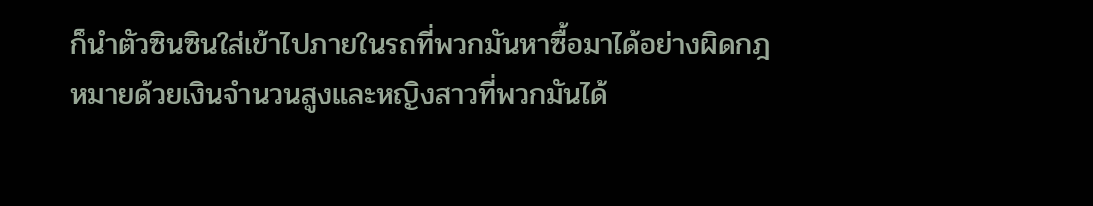ก็นำตัวซินซินใส่เข้าไปภายในรถที่พวกมันหาซื้อมาได้อย่างผิดกฎหมายด้วยเงินจำนวนสูงและหญิงสาวที่พวกมันได้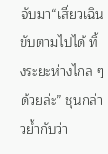จับมา“เสี่ยวเฉินขับตามไปได้ ทิ้งระยะห่างไกล ๆ ด้วยล่ะ” ชุนกล่าวย้ำกับว่า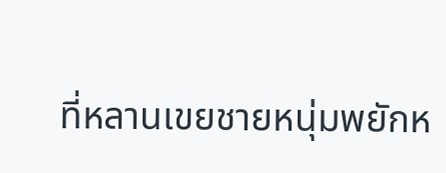ที่หลานเขยชายหนุ่มพยักห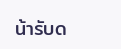น้ารับด